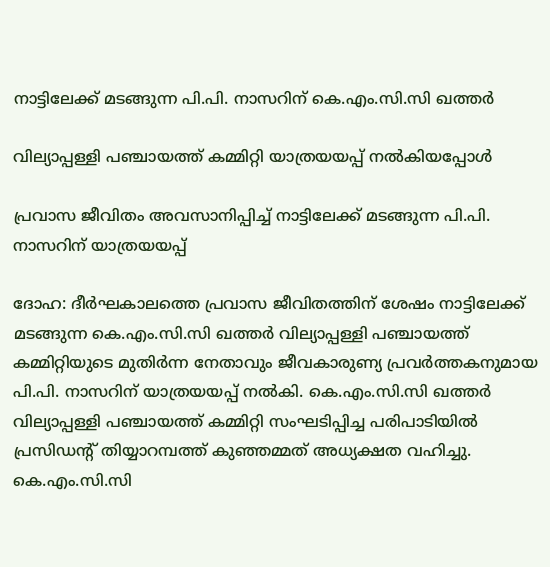നാട്ടിലേക്ക് മടങ്ങുന്ന പി.പി. നാസറിന് കെ.എം.സി.സി ഖത്തർ

വില്യാപ്പള്ളി പഞ്ചായത്ത് കമ്മിറ്റി യാത്രയയപ്പ് നൽകിയപ്പോൾ

പ്രവാസ ജീവിതം അവസാനിപ്പിച്ച് നാട്ടിലേക്ക് മടങ്ങുന്ന പി.പി. നാസറിന് യാത്രയയപ്പ്

ദോഹ: ദീർഘകാലത്തെ പ്രവാസ ജീവിതത്തിന് ശേഷം നാട്ടിലേക്ക് മടങ്ങുന്ന കെ.എം.സി.സി ഖത്തർ വില്യാപ്പള്ളി പഞ്ചായത്ത് കമ്മിറ്റിയുടെ മുതിർന്ന നേതാവും ജീവകാരുണ്യ പ്രവർത്തകനുമായ പി.പി. നാസറിന് യാത്രയയപ്പ് നൽകി. കെ.എം.സി.സി ഖത്തർ വില്യാപ്പള്ളി പഞ്ചായത്ത് കമ്മിറ്റി സംഘടിപ്പിച്ച പരിപാടിയിൽ പ്രസിഡന്റ് തിയ്യാറമ്പത്ത് കുഞ്ഞമ്മത് അധ്യക്ഷത വഹിച്ചു. കെ.എം.സി.സി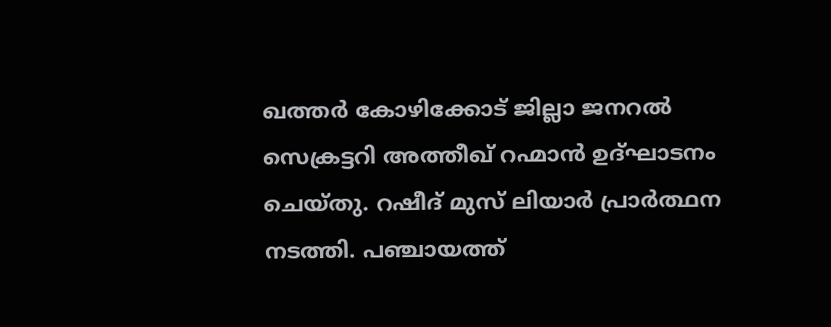ഖത്തർ കോഴിക്കോട് ജില്ലാ ജനറൽ സെക്രട്ടറി അത്തീഖ് റഹ്മാൻ ഉദ്ഘാടനം ചെയ്തു. റഷീദ് മുസ് ലിയാർ പ്രാർത്ഥന നടത്തി. പഞ്ചായത്ത്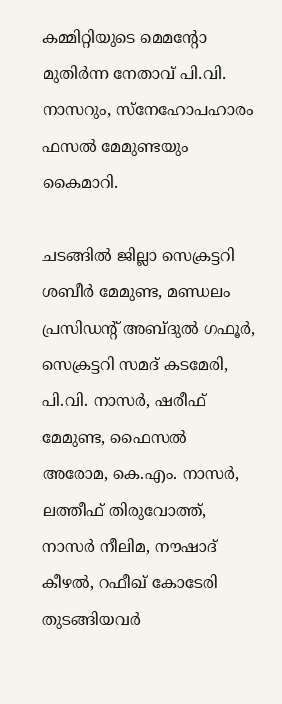കമ്മിറ്റിയുടെ മെമന്റോ മുതിർന്ന നേതാവ് പി.വി. നാസറും, സ്നേഹോപഹാരം ഫസൽ മേമുണ്ടയും കൈമാറി.

ചടങ്ങിൽ ജില്ലാ സെക്രട്ടറി ശബീർ മേമുണ്ട, മണ്ഡലം പ്രസിഡന്റ് അബ്ദുൽ ഗഫൂർ, സെക്രട്ടറി സമദ് കടമേരി, പി.വി. നാസർ, ഷരീഫ് മേമുണ്ട, ഫൈസൽ അരോമ, കെ.എം. നാസർ, ലത്തീഫ് തിരുവോത്ത്, നാസർ നീലിമ, നൗഷാദ് കീഴൽ, റഫീഖ് കോടേരി തുടങ്ങിയവർ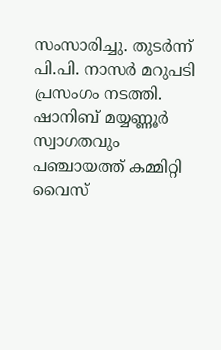സംസാരിച്ചു. തുടർന്ന് പി.പി. നാസർ മറുപടി പ്രസംഗം നടത്തി. ഷാനിബ് മയ്യണ്ണൂർ സ്വാഗതവും പഞ്ചായത്ത് കമ്മിറ്റി വൈസ്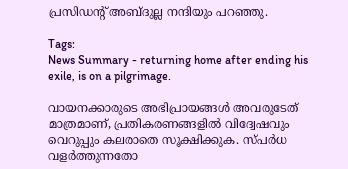പ്രസിഡന്റ് അബ്ദുല്ല നന്ദിയും പറഞ്ഞു.

Tags:
News Summary - returning home after ending his exile, is on a pilgrimage.

വായനക്കാരുടെ അഭിപ്രായങ്ങള്‍ അവരുടേത് മാത്രമാണ്, പ്രതികരണങ്ങളിൽ വിദ്വേഷവും വെറുപ്പും കലരാതെ സൂക്ഷിക്കുക. സ്പർധ വളർത്തുന്നതോ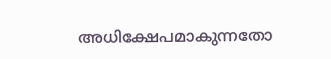അധിക്ഷേപമാകുന്നതോ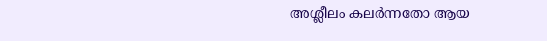അശ്ലീലം കലർന്നതോ ആയ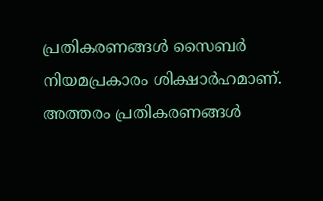പ്രതികരണങ്ങൾ സൈബർ നിയമപ്രകാരം ശിക്ഷാർഹമാണ്. അത്തരം പ്രതികരണങ്ങൾ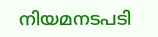നിയമനടപടി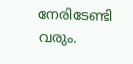നേരിടേണ്ടി വരും.